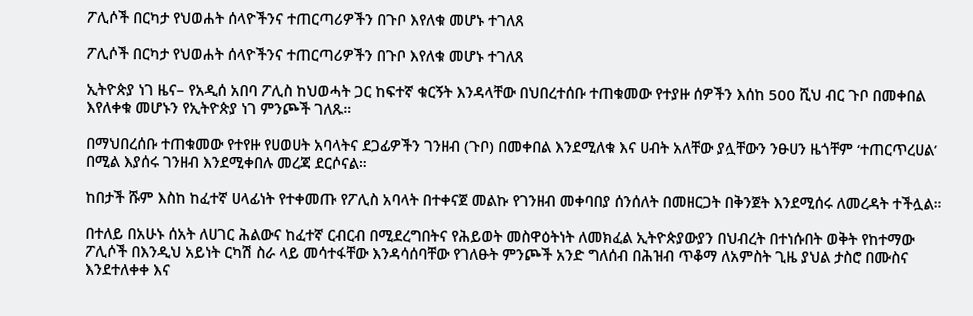ፖሊሶች በርካታ የህወሐት ሰላዮችንና ተጠርጣሪዎችን በጉቦ እየለቁ መሆኑ ተገለጸ

ፖሊሶች በርካታ የህወሐት ሰላዮችንና ተጠርጣሪዎችን በጉቦ እየለቁ መሆኑ ተገለጸ

ኢትዮጵያ ነገ ዜና– የአዲሰ አበባ ፖሊስ ከህወሓት ጋር ከፍተኛ ቁርኝት እንዳላቸው በህበረተሰቡ ተጠቁመው የተያዙ ሰዎችን እሰከ 500 ሺህ ብር ጉቦ በመቀበል እየለቀቁ መሆኑን የኢትዮጵያ ነገ ምንጮች ገለጹ።

በማህበረሰቡ ተጠቁመው የተየዙ የሀወሀት አባላትና ደጋፊዎችን ገንዘብ (ጉቦ) በመቀበል እንደሚለቁ እና ሀብት አለቸው ያሏቸውን ንፁሀን ዜጎቸም ‘ተጠርጥረሀል’ በሚል እያሰሩ ገንዘብ እንደሚቀበሉ መረጃ ደርሶናል።

ከበታች ሹም እስከ ከፈተኛ ሀላፊነት የተቀመጡ የፖሊስ አባላት በተቀናጀ መልኩ የገንዘብ መቀባበያ ሰንሰለት በመዘርጋት በቅንጀት እንደሚሰሩ ለመረዳት ተችሏል።

በተለይ በአሁኑ ሰአት ለሀገር ሕልውና ከፈተኛ ርብርብ በሚደረግበትና የሕይወት መስዋዕትነት ለመክፈል ኢትዮጵያውያን በህብረት በተነሱበት ወቅት የከተማው ፖሊሶች በእንዲህ አይነት ርካሽ ስራ ላይ መሳተፋቸው እንዳሳሰባቸው የገለፁት ምንጮች አንድ ግለሰብ በሕዝብ ጥቆማ ለአምስት ጊዜ ያህል ታስሮ በሙስና እንደተለቀቀ እና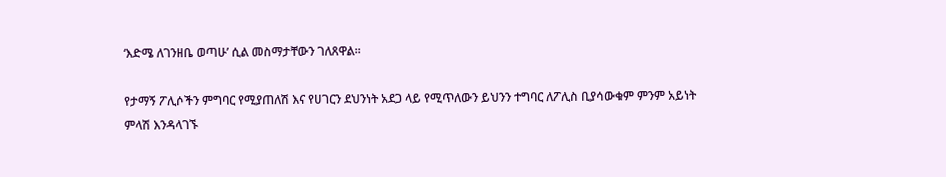‘እድሜ ለገንዘቤ ወጣሁ’ ሲል መስማታቸውን ገለጸዋል።

የታማኝ ፖሊሶችን ምግባር የሚያጠለሽ እና የሀገርን ደህንነት አደጋ ላይ የሚጥለውን ይህንን ተግባር ለፖሊስ ቢያሳውቁም ምንም አይነት ምላሽ እንዳላገኙ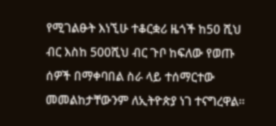የሚገልፁት እነኚሁ ተቆርቋሪ ዜጎች ከ50 ሺህ ብር እስከ 500ሺህ ብር ጉቦ ከፍለው የወጡ ሰዎች በማቀባበል ስራ ላይ ተሰማርተው መመልከታቸውንም ለኢትዮጵያ ነገ ተናግረዋል።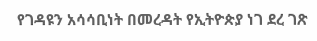የገዳዩን አሳሳቢነት በመረዳት የኢትዮጵያ ነገ ደረ ገጽ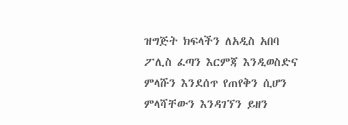ዝግጅት ክፍላችን ለአዲስ አበባ ፖሊስ ፈጣን እርምጃ እንዲወስድና ምላሹን እንደሰጥ የጠየቅን ሲሆን ምላሻቸውን እንዳገኘን ይዘን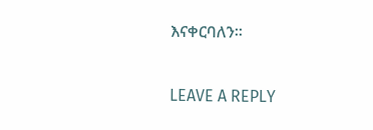እናቀርባለን።

LEAVE A REPLY